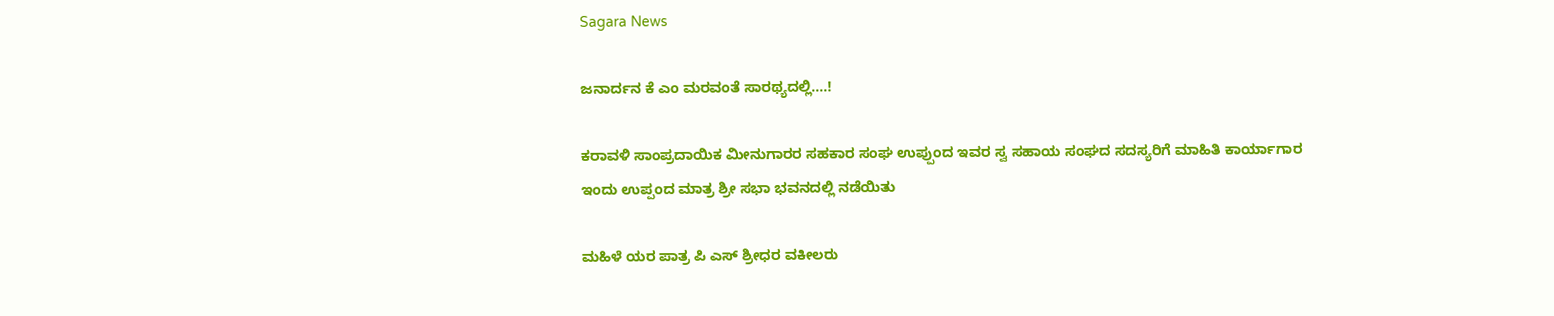Sagara News

ಜನಾರ್ದನ ಕೆ ಎಂ ಮರವಂತೆ ಸಾರಥ್ಯದಲ್ಲಿ….!

ಕರಾವಳಿ ಸಾಂಪ್ರದಾಯಿಕ ಮೀನುಗಾರರ ಸಹಕಾರ ಸಂಘ ಉಪ್ಪುಂದ ಇವರ ಸ್ವ ಸಹಾಯ ಸಂಘದ ಸದಸ್ಯರಿಗೆ ಮಾಹಿತಿ ಕಾರ್ಯಾಗಾರ ಇಂದು ಉಪ್ಪಂದ ಮಾತ್ರ ಶ್ರೀ ಸಭಾ ಭವನದಲ್ಲಿ ನಡೆಯಿತು

ಮಹಿಳೆ ಯರ ಪಾತ್ರ ಪಿ ಎಸ್ ಶ್ರೀಧರ ವಕೀಲರು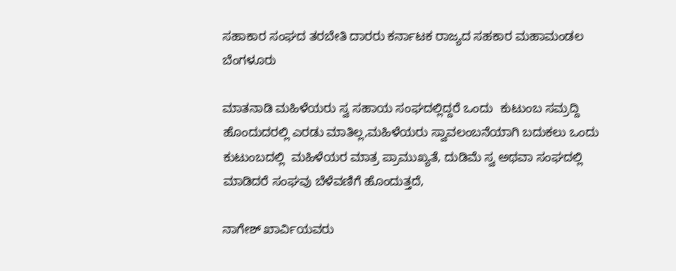ಸಹಾಕಾರ ಸಂಘದ ತರಬೇತಿ ದಾರರು ಕರ್ನಾಟಕ ರಾಜ್ಯದ ಸಹಕಾರ ಮಹಾಮಂಡಲ ಬೆಂಗಳೂರು

ಮಾತನಾಡಿ ಮಹಿಳೆಯರು ಸ್ವ ಸಹಾಯ ಸಂಘದಲ್ಲಿದ್ದರೆ ಒಂದು  ಕುಟುಂಬ ಸಮ್ರದ್ದಿ ಹೊಂದುದರಲ್ಲಿ ಎರಡು ಮಾತಿಲ್ಲ,ಮಹಿಳೆಯರು ಸ್ವಾವಲಂಬನೆಯಾಗಿ ಬದುಕಲು ಒಂದು ಕುಟುಂಬದಲ್ಲಿ  ಮಹಿಳೆಯರ ಮಾತ್ರ ಪ್ರಾಮುಖ್ಯತೆ, ದುಡಿಮೆ ಸ್ವ ಅಥವಾ ಸಂಘದಲ್ಲಿ ಮಾಡಿದರೆ ಸಂಘವು ಬೆಳೆವಣಿಗೆ ಹೊಂದುತ್ತದೆ,

ನಾಗೇಶ್ ಖಾರ್ವಿಯವರು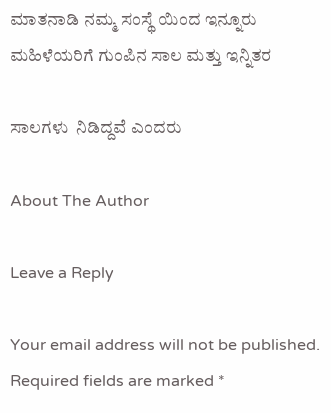ಮಾತನಾಡಿ ನಮ್ಮ ಸಂಸ್ಥೆ ಯಿಂದ ಇನ್ನೂರು ಮಹಿಳೆಯರಿಗೆ ಗುಂಪಿನ ಸಾಲ ಮತ್ತು ಇನ್ನಿತರ

ಸಾಲಗಳು  ನಿಡಿದ್ದವೆ ಎಂದರು

About The Author

Leave a Reply

Your email address will not be published. Required fields are marked *